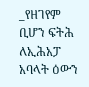_የዘገየም ቢሆን ፍትሕ ለኢሕአፓ አባላት ዕውን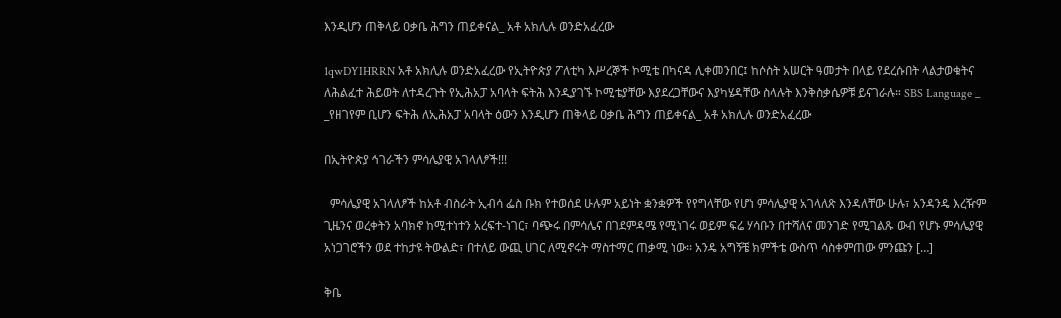እንዲሆን ጠቅላይ ዐቃቤ ሕግን ጠይቀናል_ አቶ አክሊሉ ወንድአፈረው

1qwDYIHRRN አቶ አክሊሉ ወንድአፈረው የኢትዮጵያ ፖለቲካ እሥረኞች ኮሚቴ በካናዳ ሊቀመንበር፤ ከሶስት አሠርት ዓመታት በላይ የደረሱበት ላልታወቁትና ለሕልፈተ ሕይወት ለተዳረጉት የኢሕአፓ አባላት ፍትሕ እንዲያገኙ ኮሚቴያቸው እያደረጋቸውና እያካሄዳቸው ስላሉት እንቅስቃሴዎቹ ይናገራሉ። SBS Language _ _የዘገየም ቢሆን ፍትሕ ለኢሕአፓ አባላት ዕውን እንዲሆን ጠቅላይ ዐቃቤ ሕግን ጠይቀናል_ አቶ አክሊሉ ወንድአፈረው

በኢትዮጵያ ኅገራችን ምሳሌያዊ አገላለፆች!!!

  ምሳሌያዊ አገላለፆች ከአቶ ብስራት ኢብሳ ፌስ ቡክ የተወሰደ ሁሉም አይነት ቋንቋዎች የየግላቸው የሆነ ምሳሌያዊ አገላለጽ እንዳለቸው ሁሉ፣ አንዳንዴ እረዥም ጊዜንና ወረቀትን አባክኖ ከሚተነተን አረፍተ-ነገር፣ ባጭሩ በምሳሌና በገደምዳሜ የሚነገሩ ወይም ፍሬ ሃሳቡን በተሻለና መንገድ የሚገልጹ ውብ የሆኑ ምሳሌያዊ አነጋገሮችን ወደ ተከታዩ ትውልድ፣ በተለይ ውጪ ሀገር ለሚኖሩት ማስተማር ጠቃሚ ነው፡፡ አንዴ አግኝቼ ክምችቴ ውስጥ ሳስቀምጠው ምንጩን […]

ቅቤ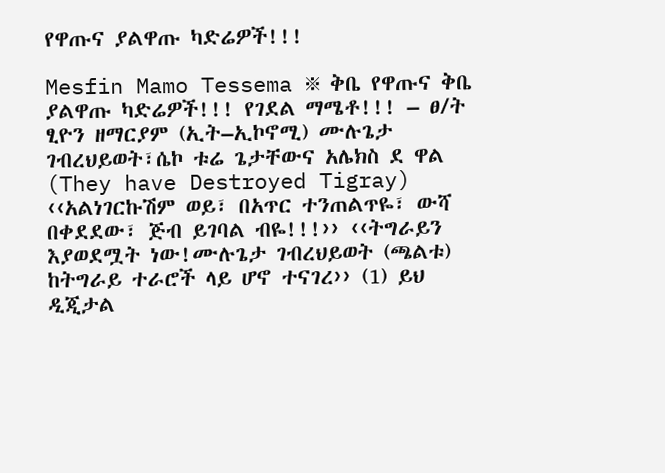የዋጡና ያልዋጡ ካድሬዎች!!!

Mesfin Mamo Tessema ፠ ቅቤ የዋጡና ቅቤ ያልዋጡ ካድሬዎች!!! የገደል ማሜቶ!!! – ፀ/ት ፂዮን ዘማርያም (ኢት–ኢኮኖሚ) ሙሉጌታ ገብረህይወት፣ሴኮ ቱሬ ጌታቸውና አሌክስ ደ ዋል (They have Destroyed Tigray) ‹‹አልነገርኩሽም ወይ፣ በአጥር ተንጠልጥዬ፣ ውሻ በቀደደው፣ ጅብ ይገባል ብዬ!!!›› ‹‹ትግራይን እያወደሟት ነው!ሙሉጌታ ገብረህይወት (ጫልቱ) ከትግራይ ተራሮች ላይ ሆኖ ተናገረ›› (1) ይህ ዲጂታል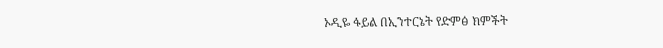ኦዲዬ ፋይል በኢንተርኔት የድምፅ ክምችት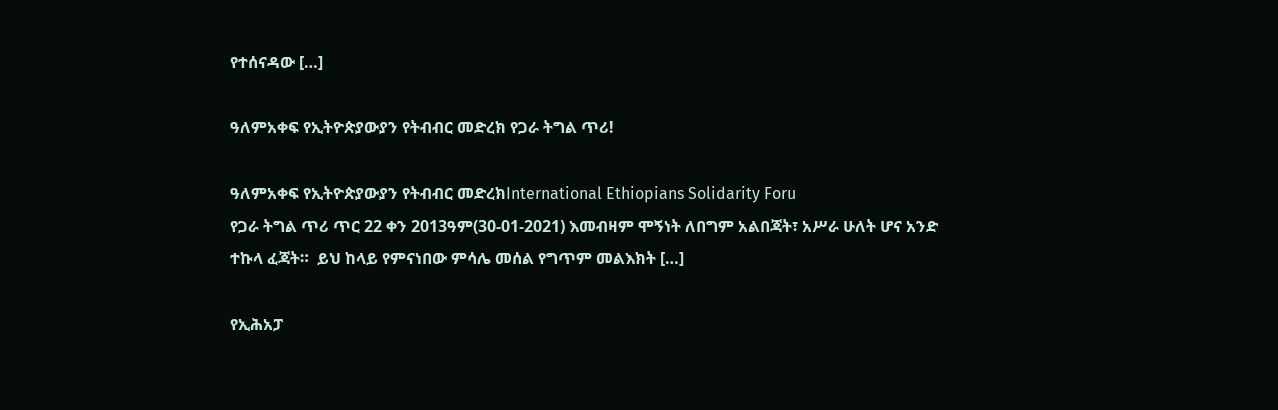የተሰናዳው […]

ዓለምአቀፍ የኢትዮጵያውያን የትብብር መድረክ የጋራ ትግል ጥሪ!

ዓለምአቀፍ የኢትዮጵያውያን የትብብር መድረክInternational Ethiopians Solidarity Foru                                                   የጋራ ትግል ጥሪ ጥር 22 ቀን 2013ዓም(30-01-2021) እመብዛም ሞኝነት ለበግም አልበጃት፣ አሥራ ሁለት ሆና አንድ ተኩላ ፈጃት።  ይህ ከላይ የምናነበው ምሳሌ መሰል የግጥም መልእክት […]

የኢሕአፓ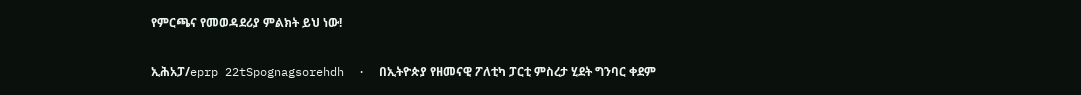የምርጫና የመወዳደሪያ ምልክት ይህ ነው!

ኢሕአፓ/eprp 22tSpognagsorehdh  ·  በኢትዮጵያ የዘመናዊ ፖለቲካ ፓርቲ ምስረታ ሂደት ግንባር ቀደም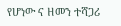የሆነው ና ዘመን ተሻጋሪ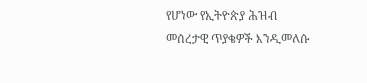የሆነው የኢትዮጵያ ሕዝብ መሰረታዊ ጥያቄዎች እንዲመለሱ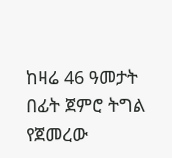ከዛሬ 46 ዓመታት በፊት ጀምሮ ትግል የጀመረው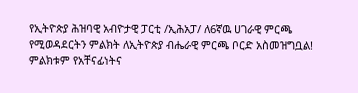የኢትዮጵያ ሕዝባዊ አብዮታዊ ፓርቲ /ኢሕአፓ/ ለ6ኛዉ ሀገራዊ ምርጫ የሚወዳደርትን ምልክት ለኢትዮጵያ ብሔራዊ ምርጫ ቦርድ አስመዝግቧል! ምልክቱም የአቸናፊነትና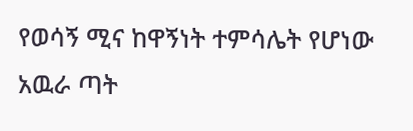የወሳኝ ሚና ከዋኝነት ተምሳሌት የሆነው አዉራ ጣት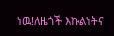ነዉ!ለዜጎች እኩልነትና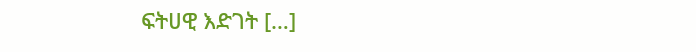ፍትሀዊ እድገት […]